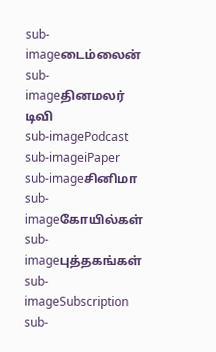sub-imageடைம்லைன்
sub-imageதினமலர் டிவி
sub-imagePodcast
sub-imageiPaper
sub-imageசினிமா
sub-imageகோயில்கள்
sub-imageபுத்தகங்கள்
sub-imageSubscription
sub-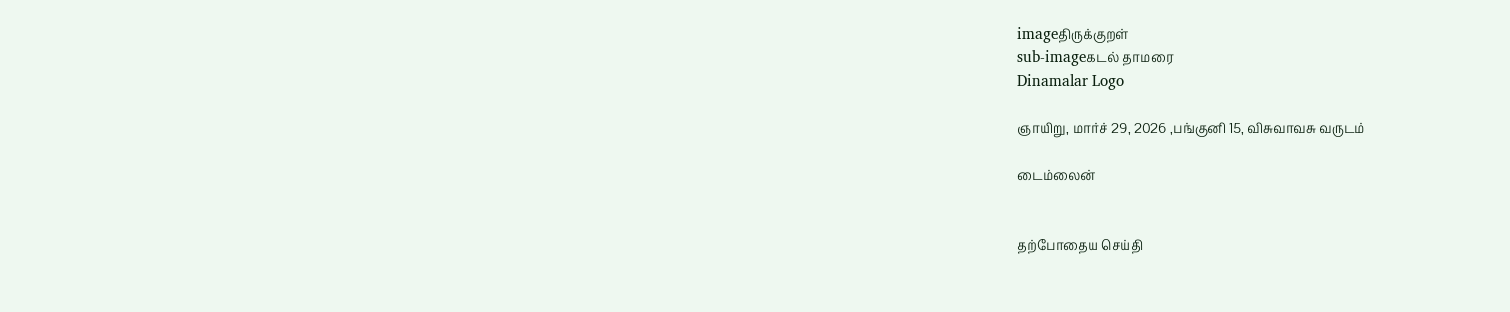imageதிருக்குறள்
sub-imageகடல் தாமரை
Dinamalar Logo

ஞாயிறு, மார்ச் 29, 2026 ,பங்குனி 15, விசுவாவசு வருடம்

டைம்லைன்


தற்போதைய செய்தி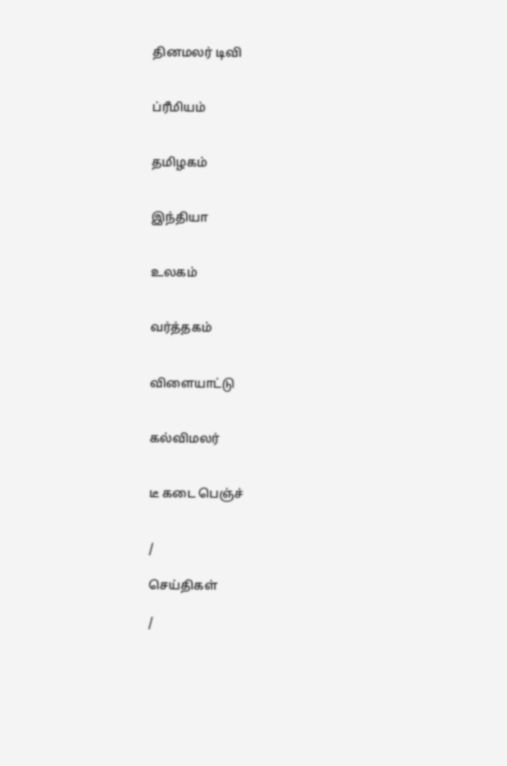தினமலர் டிவி


ப்ரீமியம்


தமிழகம்


இந்தியா


உலகம்


வர்த்தகம்


விளையாட்டு


கல்விமலர்


டீ கடை பெஞ்ச்


/

செய்திகள்

/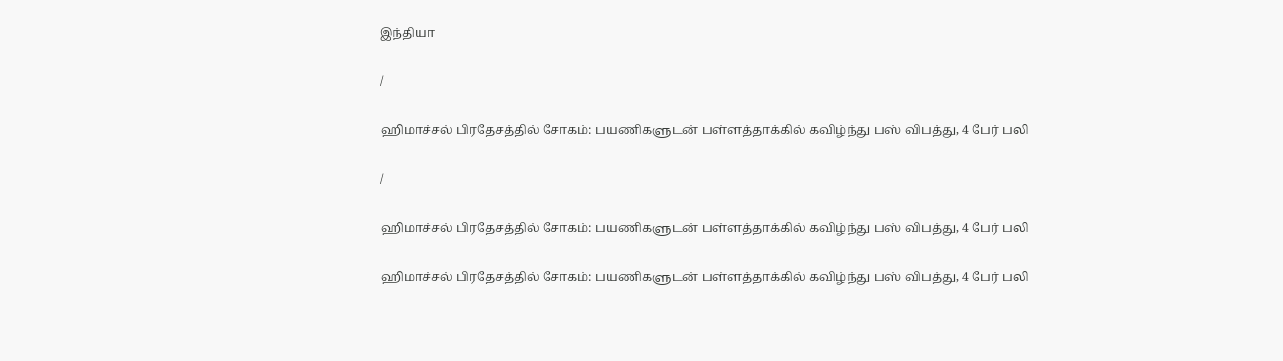இந்தியா

/

ஹிமாச்சல் பிரதேசத்தில் சோகம்: பயணிகளுடன் பள்ளத்தாக்கில் கவிழ்ந்து பஸ் விபத்து, 4 பேர் பலி

/

ஹிமாச்சல் பிரதேசத்தில் சோகம்: பயணிகளுடன் பள்ளத்தாக்கில் கவிழ்ந்து பஸ் விபத்து, 4 பேர் பலி

ஹிமாச்சல் பிரதேசத்தில் சோகம்: பயணிகளுடன் பள்ளத்தாக்கில் கவிழ்ந்து பஸ் விபத்து, 4 பேர் பலி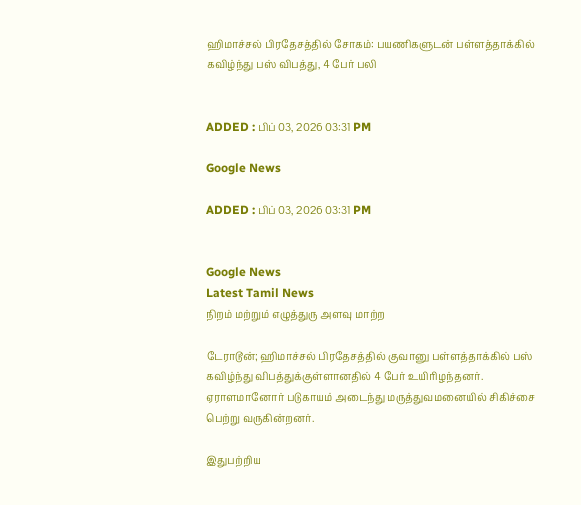ஹிமாச்சல் பிரதேசத்தில் சோகம்: பயணிகளுடன் பள்ளத்தாக்கில் கவிழ்ந்து பஸ் விபத்து, 4 பேர் பலி


ADDED : பிப் 03, 2026 03:31 PM

Google News

ADDED : பிப் 03, 2026 03:31 PM


Google News
Latest Tamil News
நிறம் மற்றும் எழுத்துரு அளவு மாற்ற

டேராடூன்; ஹிமாச்சல் பிரதேசத்தில் குவானு பள்ளத்தாக்கில் பஸ் கவிழ்ந்து விபத்துக்குள்ளானதில் 4 பேர் உயிரிழந்தனர். ஏராளமானோர் படுகாயம் அடைந்து மருத்துவமனையில் சிகிச்சை பெற்று வருகின்றனர்.

இதுபற்றிய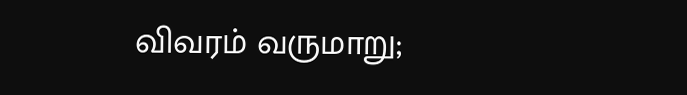விவரம் வருமாறு;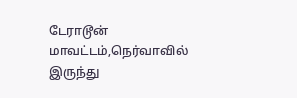டேராடூன் மாவட்டம்,நெர்வாவில் இருந்து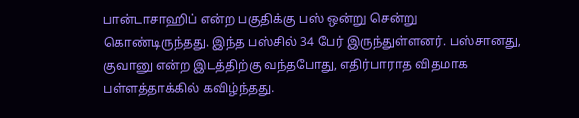பான்டாசாஹிப் என்ற பகுதிக்கு பஸ் ஒன்று சென்று கொண்டிருந்தது. இந்த பஸ்சில் 34 பேர் இருந்துள்ளனர். பஸ்சானது, குவானு என்ற இடத்திற்கு வந்தபோது, எதிர்பாராத விதமாக பள்ளத்தாக்கில் கவிழ்ந்தது.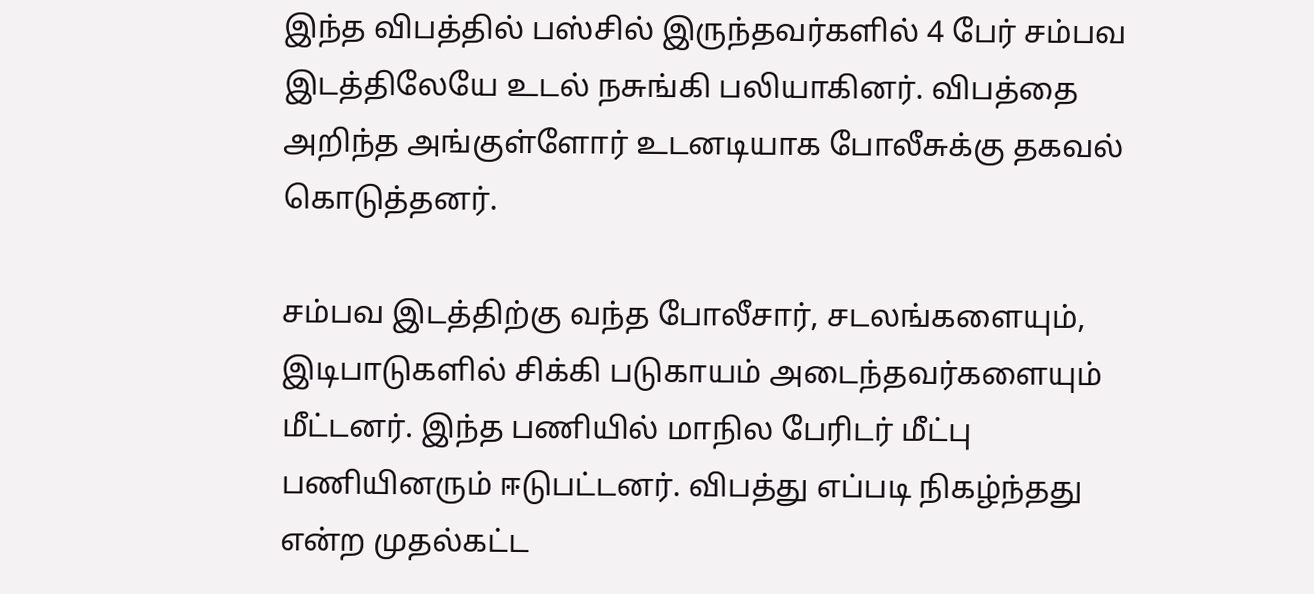இந்த விபத்தில் பஸ்சில் இருந்தவர்களில் 4 பேர் சம்பவ இடத்திலேயே உடல் நசுங்கி பலியாகினர். விபத்தை அறிந்த அங்குள்ளோர் உடனடியாக போலீசுக்கு தகவல் கொடுத்தனர்.

சம்பவ இடத்திற்கு வந்த போலீசார், சடலங்களையும், இடிபாடுகளில் சிக்கி படுகாயம் அடைந்தவர்களையும் மீட்டனர். இந்த பணியில் மாநில பேரிடர் மீட்பு பணியினரும் ஈடுபட்டனர். விபத்து எப்படி நிகழ்ந்தது என்ற முதல்கட்ட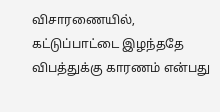விசாரணையில், கட்டுப்பாட்டை இழந்ததே விபத்துக்கு காரணம் என்பது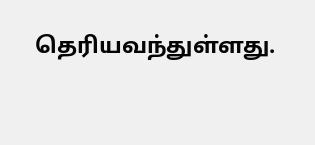தெரியவந்துள்ளது.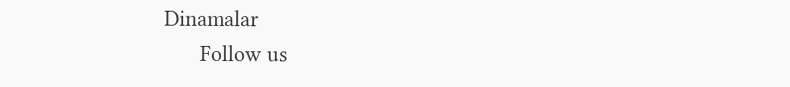Dinamalar
      Follow us